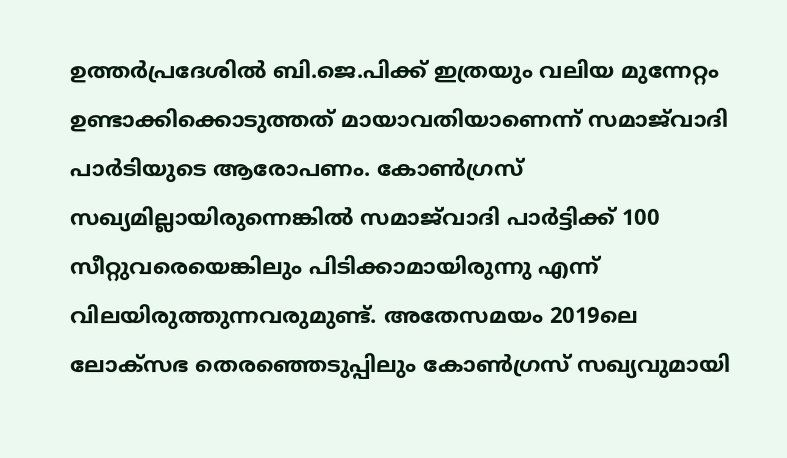ഉത്തര്‍പ്രദേശില്‍ ബി.ജെ.പിക്ക് ഇത്രയും വലിയ മുന്നേറ്റം ഉണ്ടാക്കിക്കൊടുത്തത് മായാവതിയാണെന്ന് സമാജ്‍വാദി പാര്‍ടിയുടെ ആരോപണം. കോണ്‍ഗ്രസ് സഖ്യമില്ലായിരുന്നെങ്കില്‍ സമാജ്‍വാദി പാര്‍ട്ടിക്ക് 100 സീറ്റുവരെയെങ്കിലും പിടിക്കാമായിരുന്നു എന്ന് വിലയിരുത്തുന്നവരുമുണ്ട്. അതേസമയം 2019ലെ ലോക്‌സഭ തെരഞ്ഞെടുപ്പിലും കോണ്‍ഗ്രസ് സഖ്യവുമായി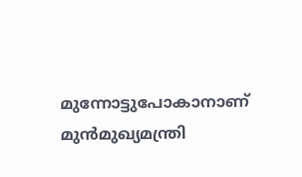മുന്നോട്ടുപോകാനാണ് മുന്‍മുഖ്യമന്ത്രി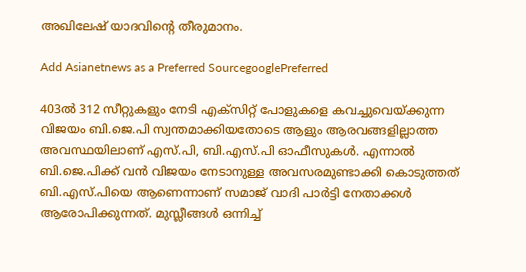അഖിലേഷ് യാദവിന്റെ തീരുമാനം.

Add Asianetnews as a Preferred SourcegooglePreferred

403ല്‍ 312 സീറ്റുകളും നേടി എക്സിറ്റ് പോളുകളെ കവച്ചുവെയ്ക്കുന്ന വിജയം ബി.ജെ.പി സ്വന്തമാക്കിയതോടെ ആളും ആരവങ്ങളില്ലാത്ത അവസ്ഥയിലാണ് എസ്.പി, ബി.എസ്.പി ഓഫീസുകള്‍. എന്നാല്‍ ബി.ജെ.പിക്ക് വന്‍ വിജയം നേടാനുള്ള അവസരമുണ്ടാക്കി കൊടുത്തത് ബി.എസ്.പിയെ ആണെന്നാണ് സമാജ് വാദി പാര്‍ട്ടി നേതാക്കള്‍ ആരോപിക്കുന്നത്. മുസ്ലീങ്ങള്‍ ഒന്നിച്ച്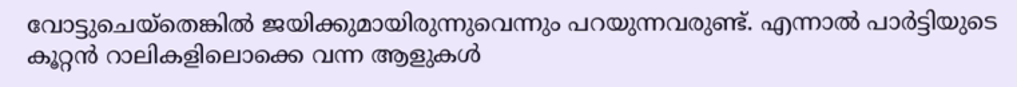വോട്ടുചെയ്തെങ്കില്‍ ജയിക്കുമായിരുന്നുവെന്നും പറയുന്നവരുണ്ട്. എന്നാല്‍ പാര്‍ട്ടിയുടെ കൂറ്റന്‍ റാലികളിലൊക്കെ വന്ന ആളുകള്‍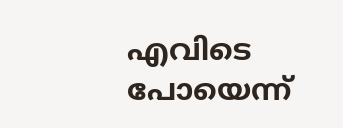എവിടെ പോയെന്ന്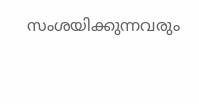സംശയിക്കുന്നവരും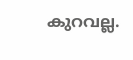കുറവല്ല.